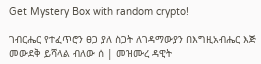Get Mystery Box with random crypto!

ገብርሔር የተፈጥሮን ፀጋ ያለ ስጋት ለገዳማውያን በእግዚአብሔር እጅ መውደቅ ይሻላል ብለው ሰ | መዝሙረ ዳዊት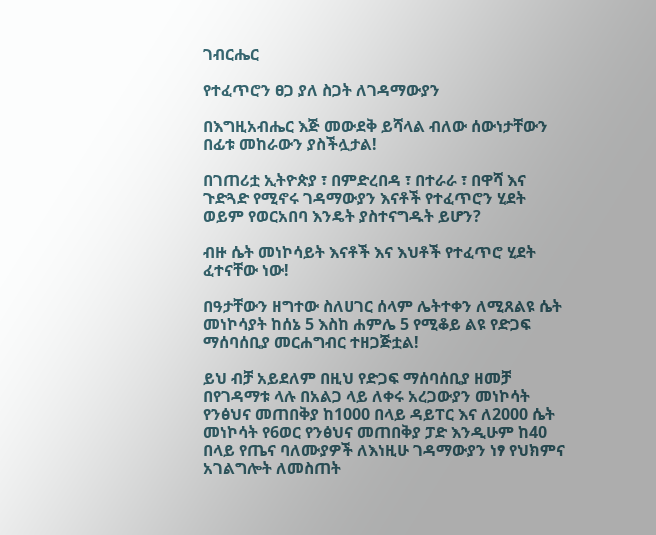ገብርሔር

የተፈጥሮን ፀጋ ያለ ስጋት ለገዳማውያን

በእግዚአብሔር እጅ መውደቅ ይሻላል ብለው ሰውነታቸውን በፊቱ መከራውን ያስችሏታል!

በገጠሪቷ ኢትዮጵያ ፣ በምድረበዳ ፣ በተራራ ፣ በዋሻ እና ጉድጓድ የሚኖሩ ገዳማውያን እናቶች የተፈጥሮን ሂደት ወይም የወርአበባ እንዴት ያስተናግዱት ይሆን?

ብዙ ሴት መነኮሳይት እናቶች እና እህቶች የተፈጥሮ ሂደት ፈተናቸው ነው!

በዓታቸውን ዘግተው ስለሀገር ሰላም ሌትተቀን ለሚጸልዩ ሴት መነኮሳያት ከሰኔ 5 እስከ ሐምሌ 5 የሚቆይ ልዩ የድጋፍ ማሰባሰቢያ መርሐግብር ተዘጋጅቷል!

ይህ ብቻ አይደለም በዚህ የድጋፍ ማሰባሰቢያ ዘመቻ በየገዳማቱ ላሉ በአልጋ ላይ ለቀሩ አረጋውያን መነኮሳት የንፅህና መጠበቅያ ከ1000 በላይ ዳይፐር እና ለ2000 ሴት መነኮሳት የ6ወር የንፅህና መጠበቅያ ፓድ እንዲሁም ከ40 በላይ የጤና ባለሙያዎች ለእነዚሁ ገዳማውያን ነፃ የህክምና አገልግሎት ለመስጠት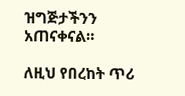ዝግጅታችንን አጠናቀናል።

ለዚህ የበረከት ጥሪ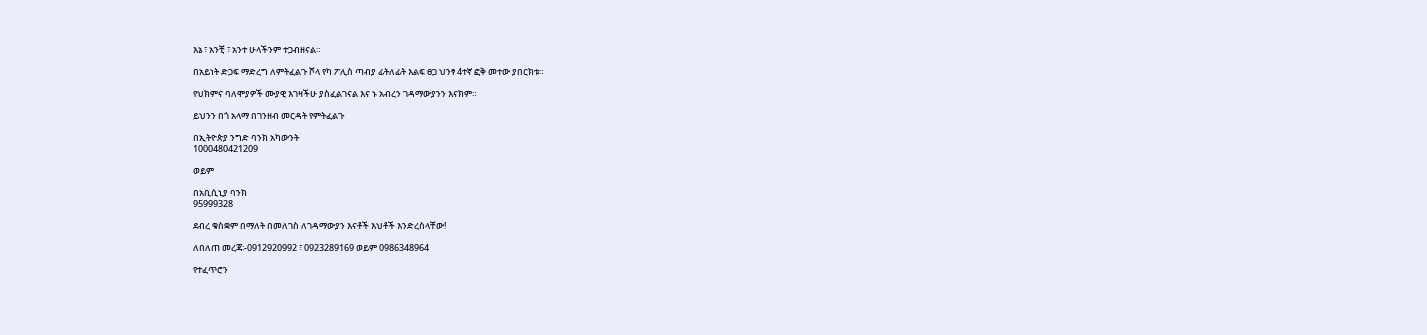እኔ ፣ አንቺ ፣ አንተ ሁላችንም ተጋብዘናል።

በአይነት ድጋፍ ማድረግ ለምትፈልጉ ሾላ የካ ፖሊስ ጣብያ ፊትለፊት እልፍ ፀጋ ህንፃ 4ተኛ ፎቅ መተው ያበርክቱ።

የህክምና ባለሞያዎች ሙያዊ እገዛችሁ ያስፈልገናል እና ኑ አብረን ገዳማውያንን እናክም።

ይህንን በጎ አላማ በገንዘብ መርዳት የምትፈልጉ

በኢትዮጵያ ንግድ ባንክ አካውንት
1000480421209

ወይም

በአቢሲኒያ ባንክ
95999328

ደብረ ቁስቋም በማለት በመለገስ ለገዳማውያን እናቶች እህቶች እንድረስላቸው!

ለበለጠ መረጃ፡-0912920992 ፣ 0923289169 ወይም 0986348964

የተፈጥሮን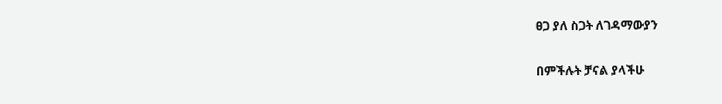ፀጋ ያለ ስጋት ለገዳማውያን

በምችሉት ቻናል ያላችሁ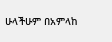ሁላችሁም በአምላከ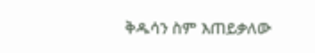ቅዱሳን ስም እጠይቃለው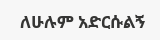ለሁሉም አድርሱልኝ